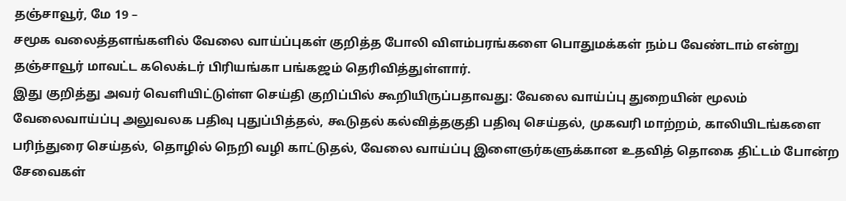தஞ்சாவூர், மே 19 –
சமூக வலைத்தளங்களில் வேலை வாய்ப்புகள் குறித்த போலி விளம்பரங்களை பொதுமக்கள் நம்ப வேண்டாம் என்று தஞ்சாவூர் மாவட்ட கலெக்டர் பிரியங்கா பங்கஜம் தெரிவித்துள்ளார்.
இது குறித்து அவர் வெளியிட்டுள்ள செய்தி குறிப்பில் கூறியிருப்பதாவது: வேலை வாய்ப்பு துறையின் மூலம் வேலைவாய்ப்பு அலுவலக பதிவு புதுப்பித்தல், கூடுதல் கல்வித்தகுதி பதிவு செய்தல், முகவரி மாற்றம், காலியிடங்களை பரிந்துரை செய்தல், தொழில் நெறி வழி காட்டுதல், வேலை வாய்ப்பு இளைஞர்களுக்கான உதவித் தொகை திட்டம் போன்ற சேவைகள்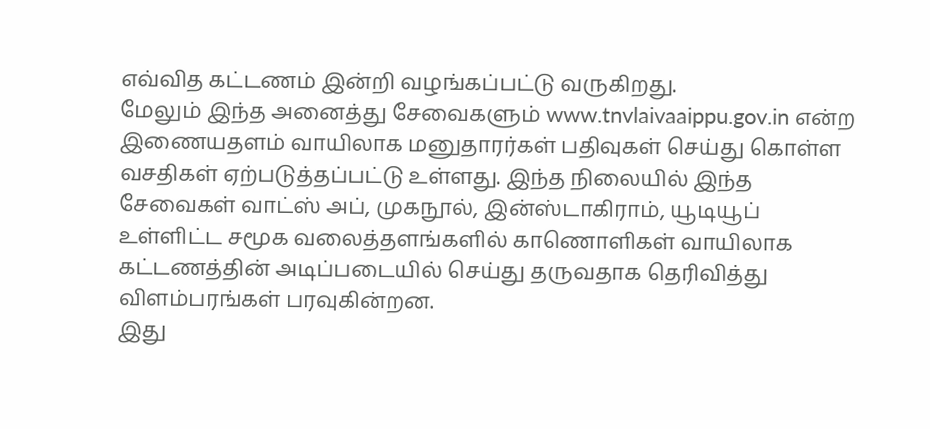எவ்வித கட்டணம் இன்றி வழங்கப்பட்டு வருகிறது.
மேலும் இந்த அனைத்து சேவைகளும் www.tnvlaivaaippu.gov.in என்ற இணையதளம் வாயிலாக மனுதாரர்கள் பதிவுகள் செய்து கொள்ள வசதிகள் ஏற்படுத்தப்பட்டு உள்ளது. இந்த நிலையில் இந்த சேவைகள் வாட்ஸ் அப், முகநூல், இன்ஸ்டாகிராம், யூடியூப் உள்ளிட்ட சமூக வலைத்தளங்களில் காணொளிகள் வாயிலாக கட்டணத்தின் அடிப்படையில் செய்து தருவதாக தெரிவித்து விளம்பரங்கள் பரவுகின்றன.
இது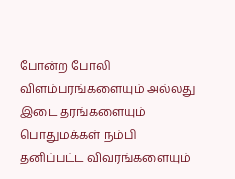போன்ற போலி விளம்பரங்களையும் அல்லது இடை தரங்களையும் பொதுமக்கள் நம்பி தனிப்பட்ட விவரங்களையும்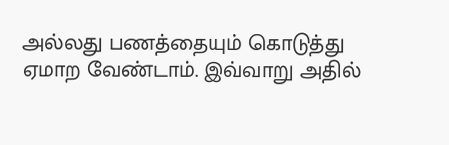அல்லது பணத்தையும் கொடுத்து ஏமாற வேண்டாம். இவ்வாறு அதில்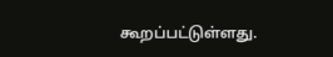கூறப்பட்டுள்ளது.